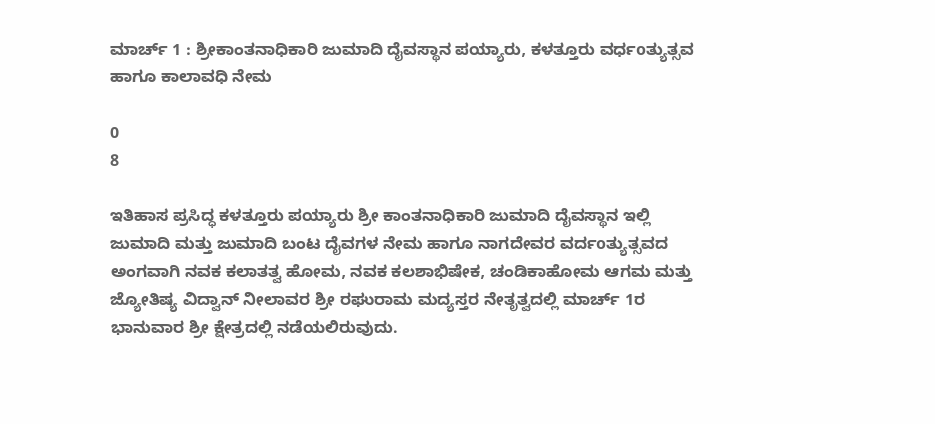ಮಾರ್ಚ್ 1 : ಶ್ರೀಕಾಂತನಾಧಿಕಾರಿ ಜುಮಾದಿ ದೈವಸ್ಥಾನ ಪಯ್ಯಾರು, ಕಳತ್ತೂರು ವರ್ಧoತ್ಯುತ್ಸವ ಹಾಗೂ ಕಾಲಾವಧಿ ನೇಮ

0
8

ಇತಿಹಾಸ ಪ್ರಸಿದ್ಧ ಕಳತ್ತೂರು ಪಯ್ಯಾರು ಶ್ರೀ ಕಾಂತನಾಧಿಕಾರಿ ಜುಮಾದಿ ದೈವಸ್ಥಾನ ಇಲ್ಲಿ ಜುಮಾದಿ ಮತ್ತು ಜುಮಾದಿ ಬಂಟ ದೈವಗಳ ನೇಮ ಹಾಗೂ ನಾಗದೇವರ ವರ್ದoತ್ಯುತ್ಸವದ ಅಂಗವಾಗಿ ನವಕ ಕಲಾತತ್ವ ಹೋಮ, ನವಕ ಕಲಶಾಭಿಷೇಕ, ಚಂಡಿಕಾಹೋಮ ಆಗಮ ಮತ್ತು ಜ್ಯೋತಿಷ್ಯ ವಿದ್ವಾನ್ ನೀಲಾವರ ಶ್ರೀ ರಘುರಾಮ ಮದ್ಯಸ್ತರ ನೇತೃತ್ವದಲ್ಲಿ ಮಾರ್ಚ್ 1ರ ಭಾನುವಾರ ಶ್ರೀ ಕ್ಷೇತ್ರದಲ್ಲಿ ನಡೆಯಲಿರುವುದು.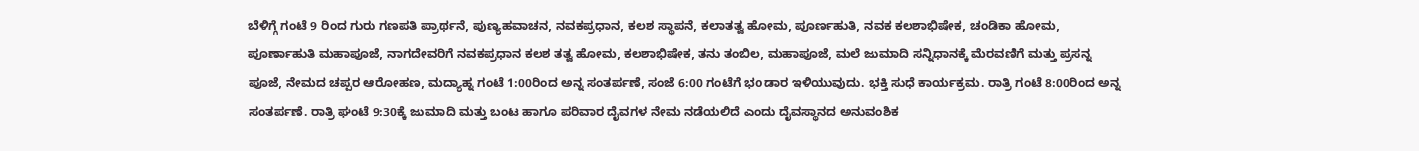ಬೆಳಿಗ್ಗೆ ಗಂಟೆ 9 ರಿಂದ ಗುರು ಗಣಪತಿ ಪ್ರಾರ್ಥನೆ, ಪುಣ್ಯಹವಾಚನ, ನವಕಪ್ರಧಾನ, ಕಲಶ ಸ್ಥಾಪನೆ, ಕಲಾತತ್ವ ಹೋಮ, ಪೂರ್ಣಹುತಿ, ನವಕ ಕಲಶಾಭಿಷೇಕ, ಚಂಡಿಕಾ ಹೋಮ, ಪೂರ್ಣಾಹುತಿ ಮಹಾಪೂಜೆ, ನಾಗದೇವರಿಗೆ ನವಕಪ್ರಧಾನ ಕಲಶ ತತ್ವ ಹೋಮ, ಕಲಶಾಭಿಷೇಕ, ತನು ತಂಬಿಲ, ಮಹಾಪೂಜೆ, ಮಲೆ ಜುಮಾದಿ ಸನ್ನಿಧಾನಕ್ಕೆ ಮೆರವಣಿಗೆ ಮತ್ತು ಪ್ರಸನ್ನ ಪೂಜೆ, ನೇಮದ ಚಪ್ಪರ ಆರೋಹಣ, ಮದ್ಯಾಹ್ನ ಗಂಟೆ 1:00ರಿಂದ ಅನ್ನ ಸಂತರ್ಪಣೆ, ಸಂಜೆ 6:00 ಗಂಟೆಗೆ ಭoಡಾರ ಇಳಿಯುವುದು. ಭಕ್ತಿ ಸುಧೆ ಕಾರ್ಯಕ್ರಮ. ರಾತ್ರಿ ಗಂಟೆ 8:00ರಿಂದ ಅನ್ನ ಸಂತರ್ಪಣೆ. ರಾತ್ರಿ ಘಂಟೆ 9:30ಕ್ಕೆ ಜುಮಾದಿ ಮತ್ತು ಬಂಟ ಹಾಗೂ ಪರಿವಾರ ದೈವಗಳ ನೇಮ ನಡೆಯಲಿದೆ ಎಂದು ದೈವಸ್ಥಾನದ ಅನುವಂಶಿಕ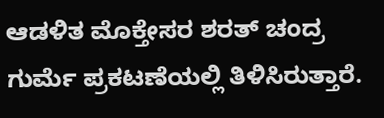ಆಡಳಿತ ಮೊಕ್ತೇಸರ ಶರತ್ ಚಂದ್ರ ಗುರ್ಮೆ ಪ್ರಕಟಣೆಯಲ್ಲಿ ತಿಳಿಸಿರುತ್ತಾರೆ.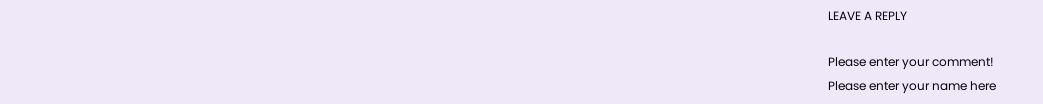LEAVE A REPLY

Please enter your comment!
Please enter your name here